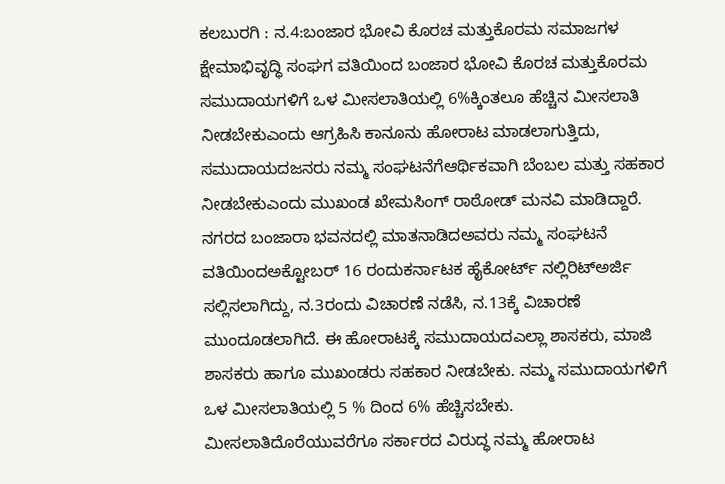ಕಲಬುರಗಿ : ನ.4:ಬಂಜಾರ ಭೋವಿ ಕೊರಚ ಮತ್ತುಕೊರಮ ಸಮಾಜಗಳ ಕ್ಷೇಮಾಭಿವೃದ್ಧಿ ಸಂಘಗ ವತಿಯಿಂದ ಬಂಜಾರ ಭೋವಿ ಕೊರಚ ಮತ್ತುಕೊರಮ ಸಮುದಾಯಗಳಿಗೆ ಒಳ ಮೀಸಲಾತಿಯಲ್ಲಿ 6%ಕ್ಕಿಂತಲೂ ಹೆಚ್ಚಿನ ಮೀಸಲಾತಿ ನೀಡಬೇಕುಎಂದು ಆಗ್ರಹಿಸಿ ಕಾನೂನು ಹೋರಾಟ ಮಾಡಲಾಗುತ್ತಿದು, ಸಮುದಾಯದಜನರು ನಮ್ಮ ಸಂಘಟನೆಗೆಆರ್ಥಿಕವಾಗಿ ಬೆಂಬಲ ಮತ್ತು ಸಹಕಾರ ನೀಡಬೇಕುಎಂದು ಮುಖಂಡ ಖೇಮಸಿಂಗ್ ರಾಠೋಡ್ ಮನವಿ ಮಾಡಿದ್ದಾರೆ.
ನಗರದ ಬಂಜಾರಾ ಭವನದಲ್ಲಿ ಮಾತನಾಡಿದಅವರು ನಮ್ಮ ಸಂಘಟನೆ ವತಿಯಿಂದಅಕ್ಟೋಬರ್ 16 ರಂದುಕರ್ನಾಟಕ ಹೈಕೋರ್ಟ್ ನಲ್ಲಿರಿಟ್ಅರ್ಜಿ ಸಲ್ಲಿಸಲಾಗಿದ್ದು, ನ.3ರಂದು ವಿಚಾರಣೆ ನಡೆಸಿ, ನ.13ಕ್ಕೆ ವಿಚಾರಣೆ ಮುಂದೂಡಲಾಗಿದೆ. ಈ ಹೋರಾಟಕ್ಕೆ ಸಮುದಾಯದಎಲ್ಲಾ ಶಾಸಕರು, ಮಾಜಿ ಶಾಸಕರು ಹಾಗೂ ಮುಖಂಡರು ಸಹಕಾರ ನೀಡಬೇಕು. ನಮ್ಮ ಸಮುದಾಯಗಳಿಗೆ ಒಳ ಮೀಸಲಾತಿಯಲ್ಲಿ 5 % ದಿಂದ 6% ಹೆಚ್ಚಿಸಬೇಕು. ಮೀಸಲಾತಿದೊರೆಯುವರೆಗೂ ಸರ್ಕಾರದ ವಿರುದ್ಧ ನಮ್ಮ ಹೋರಾಟ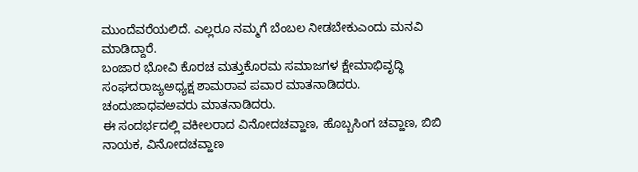ಮುಂದೆವರೆಯಲಿದೆ. ಎಲ್ಲರೂ ನಮ್ಮಗೆ ಬೆಂಬಲ ನೀಡಬೇಕುಎಂದು ಮನವಿ ಮಾಡಿದ್ದಾರೆ.
ಬಂಜಾರ ಭೋವಿ ಕೊರಚ ಮತ್ತುಕೊರಮ ಸಮಾಜಗಳ ಕ್ಷೇಮಾಭಿವೃದ್ಧಿ ಸಂಘದರಾಜ್ಯಅಧ್ಯಕ್ಷ ಶಾಮರಾವ ಪವಾರ ಮಾತನಾಡಿದರು.
ಚಂದುಜಾಧವಅವರು ಮಾತನಾಡಿದರು.
ಈ ಸಂದರ್ಭದಲ್ಲಿ ವಕೀಲರಾದ ವಿನೋದಚವ್ಹಾಣ, ಹೊಬ್ಬಸಿಂಗ ಚವ್ಹಾಣ, ಬಿಬಿ ನಾಯಕ, ವಿನೋದಚವ್ಹಾಣ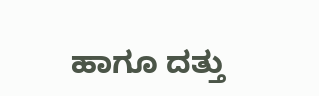ಹಾಗೂ ದತ್ತು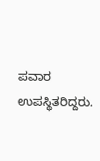ಪವಾರ ಉಪಸ್ಥಿತರಿದ್ದರು.